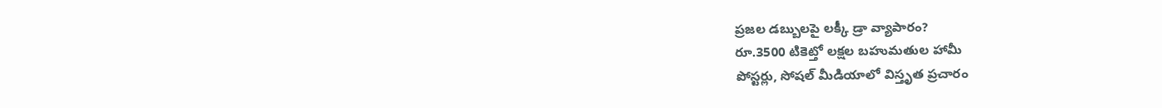ప్రజల డబ్బులపై లక్కీ డ్రా వ్యాపారం?
రూ.3500 టికెట్తో లక్షల బహుమతుల హామీ
పోస్టర్లు, సోషల్ మీడియాలో విస్తృత ప్రచారం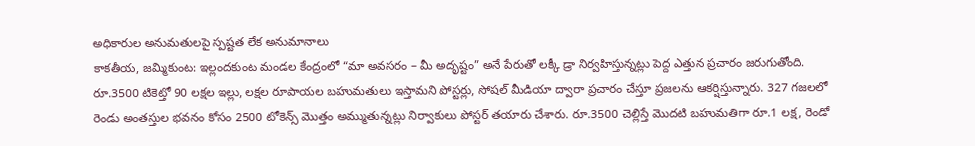అధికారుల అనుమతులపై స్పష్టత లేక అనుమానాలు
కాకతీయ, జమ్మికుంట: ఇల్లందకుంట మండల కేంద్రంలో “మా అవసరం – మీ అదృష్టం” అనే పేరుతో లక్కీ డ్రా నిర్వహిస్తున్నట్లు పెద్ద ఎత్తున ప్రచారం జరుగుతోంది. రూ.3500 టికెట్తో 90 లక్షల ఇల్లు, లక్షల రూపాయల బహుమతులు ఇస్తామని పోస్టర్లు, సోషల్ మీడియా ద్వారా ప్రచారం చేస్తూ ప్రజలను ఆకర్షిస్తున్నారు. 327 గజలలో రెండు అంతస్తుల భవనం కోసం 2500 టోకెన్స్ మొత్తం అమ్ముతున్నట్లు నిర్వాకులు పోస్టర్ తయారు చేశారు. రూ.3500 చెల్లిస్తే మొదటి బహుమతిగా రూ.1 లక్ష, రెండో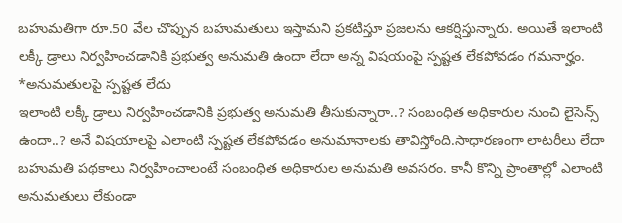బహుమతిగా రూ.50 వేల చొప్పున బహుమతులు ఇస్తామని ప్రకటిస్తూ ప్రజలను ఆకర్షిస్తున్నారు. అయితే ఇలాంటి లక్కీ డ్రాలు నిర్వహించడానికి ప్రభుత్వ అనుమతి ఉందా లేదా అన్న విషయంపై స్పష్టత లేకపోవడం గమనార్హం.
*అనుమతులపై స్పష్టత లేదు
ఇలాంటి లక్కీ డ్రాలు నిర్వహించడానికి ప్రభుత్వ అనుమతి తీసుకున్నారా..? సంబంధిత అధికారుల నుంచి లైసెన్స్ ఉందా..? అనే విషయాలపై ఎలాంటి స్పష్టత లేకపోవడం అనుమానాలకు తావిస్తోంది.సాధారణంగా లాటరీలు లేదా బహుమతి పథకాలు నిర్వహించాలంటే సంబంధిత అధికారుల అనుమతి అవసరం. కానీ కొన్ని ప్రాంతాల్లో ఎలాంటి అనుమతులు లేకుండా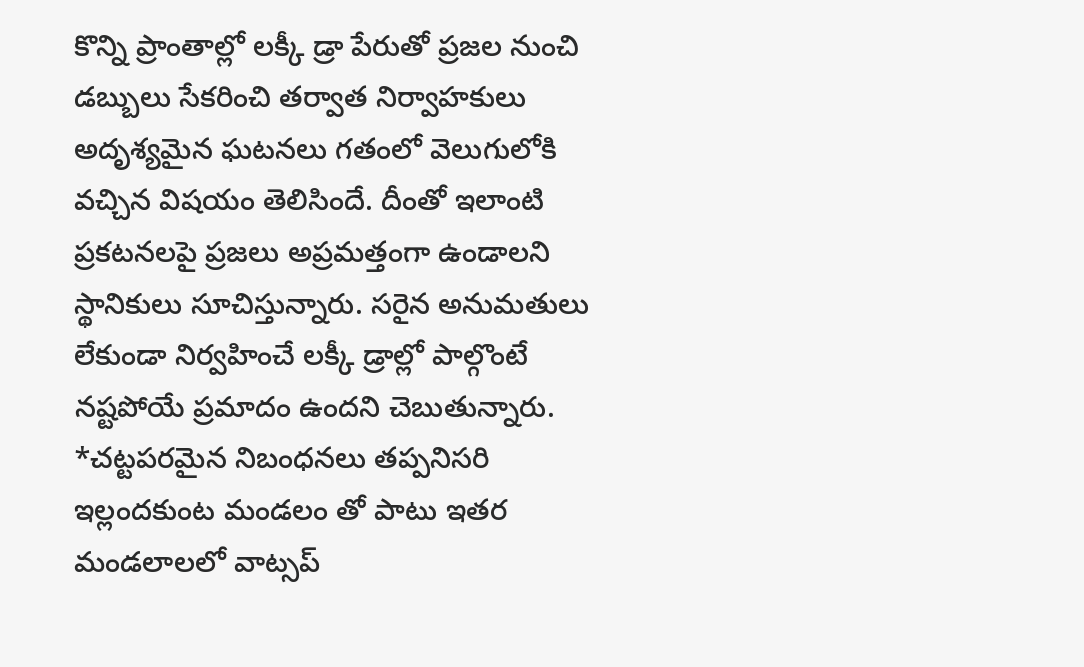కొన్ని ప్రాంతాల్లో లక్కీ డ్రా పేరుతో ప్రజల నుంచి డబ్బులు సేకరించి తర్వాత నిర్వాహకులు అదృశ్యమైన ఘటనలు గతంలో వెలుగులోకి వచ్చిన విషయం తెలిసిందే. దీంతో ఇలాంటి ప్రకటనలపై ప్రజలు అప్రమత్తంగా ఉండాలని స్థానికులు సూచిస్తున్నారు. సరైన అనుమతులు లేకుండా నిర్వహించే లక్కీ డ్రాల్లో పాల్గొంటే నష్టపోయే ప్రమాదం ఉందని చెబుతున్నారు.
*చట్టపరమైన నిబంధనలు తప్పనిసరి
ఇల్లందకుంట మండలం తో పాటు ఇతర మండలాలలో వాట్సప్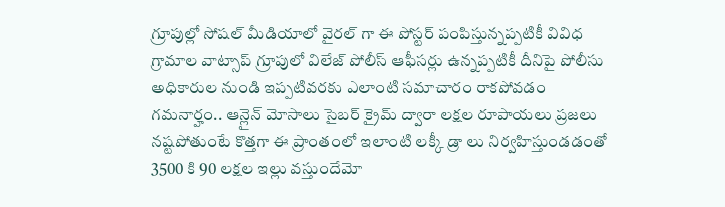గ్రూపుల్లో సోషల్ మీడియాలో వైరల్ గా ఈ పోస్టర్ పంపిస్తున్నప్పటికీ వివిధ గ్రామాల వాట్సాప్ గ్రూపులో విలేజ్ పోలీస్ ఆఫీసర్లు ఉన్నప్పటికీ దీనిపై పోలీసు అధికారుల నుండి ఇప్పటివరకు ఎలాంటి సమాచారం రాకపోవడం గమనార్హం.. ఆన్లైన్ మోసాలు సైబర్ క్రైమ్ ద్వారా లక్షల రూపాయలు ప్రజలు నష్టపోతుంటే కొత్తగా ఈ ప్రాంతంలో ఇలాంటి లక్కీ డ్రా లు నిర్వహిస్తుండడంతో 3500 కి 90 లక్షల ఇల్లు వస్తుందేమో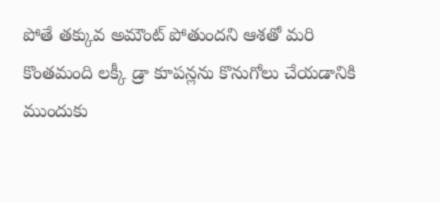పోతే తక్కువ అమౌంట్ పోతుందని ఆశతో మరి కొంతమంది లక్కీ డ్రా కూపన్లను కొనుగోలు చేయడానికి ముందుకు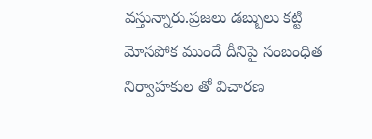వస్తున్నారు.ప్రజలు డబ్బులు కట్టి మోసపోక ముందే దీనిపై సంబంధిత నిర్వాహకుల తో విచారణ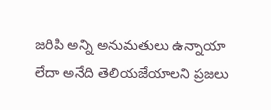జరిపి అన్ని అనుమతులు ఉన్నాయా లేదా అనేది తెలియజేయాలని ప్రజలు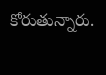కోరుతున్నారు.